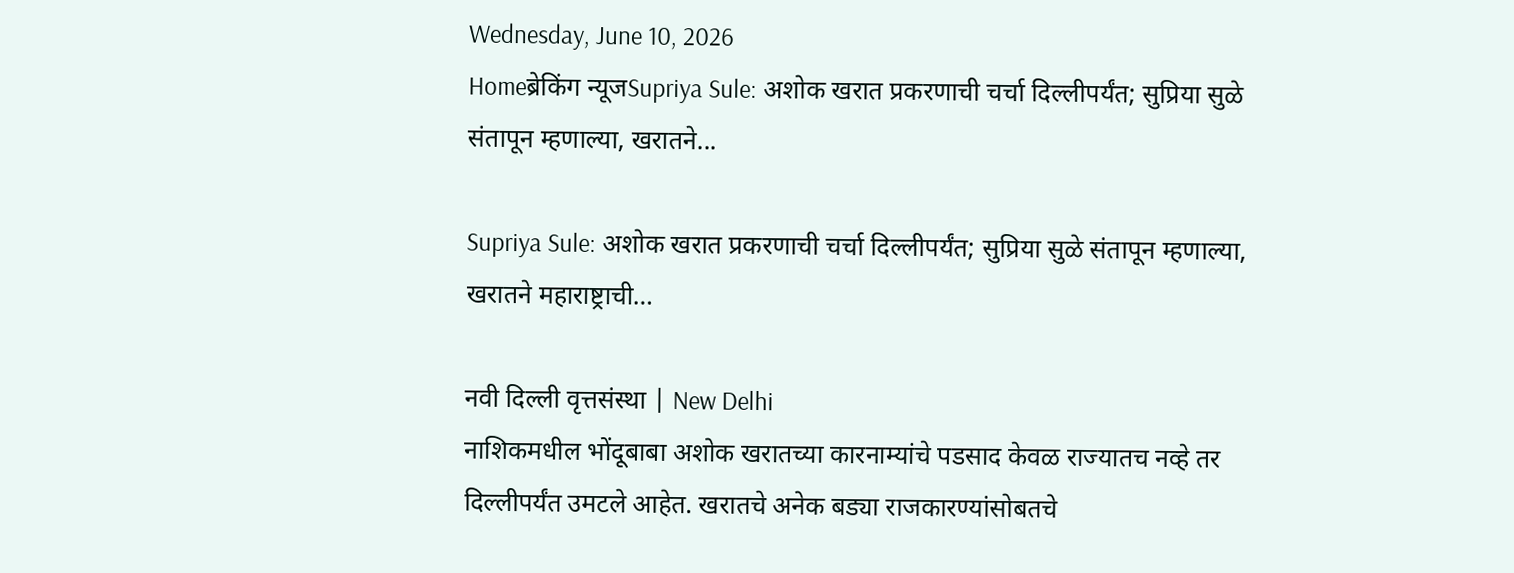Wednesday, June 10, 2026
Homeब्रेकिंग न्यूजSupriya Sule: अशोक खरात प्रकरणाची चर्चा दिल्लीपर्यंत; सुप्रिया सुळे संतापून म्हणाल्या, खरातने...

Supriya Sule: अशोक खरात प्रकरणाची चर्चा दिल्लीपर्यंत; सुप्रिया सुळे संतापून म्हणाल्या, खरातने महाराष्ट्राची…

नवी दिल्ली वृत्तसंस्था | New Delhi
नाशिकमधील भोंदूबाबा अशोक खरातच्या कारनाम्यांचे पडसाद केवळ राज्यातच नव्हे तर दिल्लीपर्यंत उमटले आहेत. खरातचे अनेक बड्या राजकारण्यांसोबतचे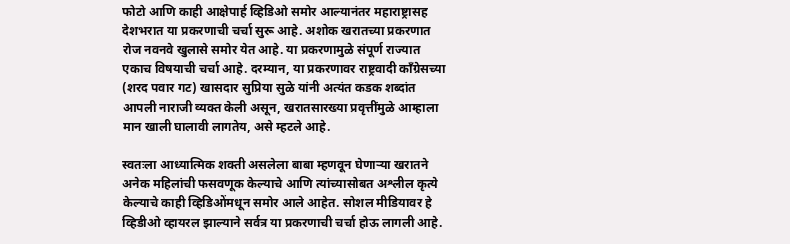फोटो आणि काही आक्षेपार्ह व्हिडिओ समोर आल्यानंतर महाराष्ट्रासह देशभरात या प्रकरणाची चर्चा सुरू आहे. अशोक खरातच्या प्रकरणात रोज नवनवे खुलासे समोर येत आहे. या प्रकरणामुळे संपूर्ण राज्यात एकाच विषयाची चर्चा आहे. दरम्यान, या प्रकरणावर राष्ट्रवादी काँग्रेसच्या (शरद पवार गट) खासदार सुप्रिया सुळे यांनी अत्यंत कडक शब्दांत आपली नाराजी व्यक्त केली असून, खरातसारख्या प्रवृत्तींमुळे आम्हाला मान खाली घालावी लागतेय, असे म्हटले आहे.

स्वतःला आध्यात्मिक शक्ती असलेला बाबा म्हणवून घेणाऱ्या खरातने अनेक महिलांची फसवणूक केल्याचे आणि त्यांच्यासोबत अश्लील कृत्ये केल्याचे काही व्हिडिओंमधून समोर आले आहेत. सोशल मीडियावर हे व्हिडीओ व्हायरल झाल्याने सर्वत्र या प्रकरणाची चर्चा होऊ लागली आहे.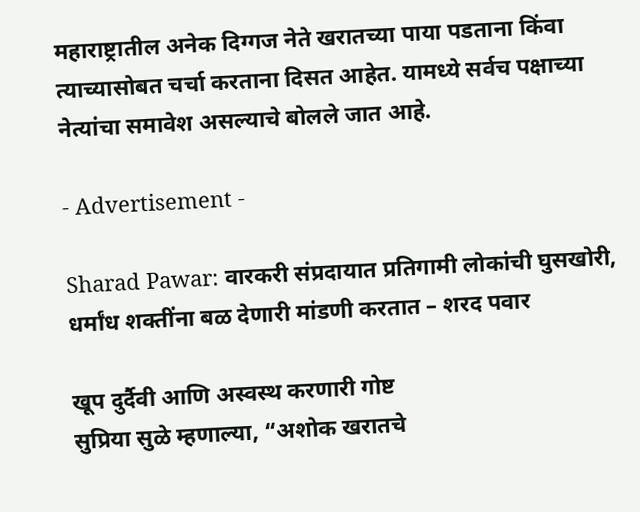महाराष्ट्रातील अनेक दिग्गज नेते खरातच्या पाया पडताना किंवा त्याच्यासोबत चर्चा करताना दिसत आहेत. यामध्ये सर्वच पक्षाच्या नेत्यांचा समावेश असल्याचे बोलले जात आहे.

- Advertisement -

Sharad Pawar: वारकरी संप्रदायात प्रतिगामी लोकांची घुसखोरी, धर्मांध शक्तींना बळ देणारी मांडणी करतात – शरद पवार

खूप दुर्दैवी आणि अस्वस्थ करणारी गोष्ट
सुप्रिया सुळे म्हणाल्या, “अशोक खरातचे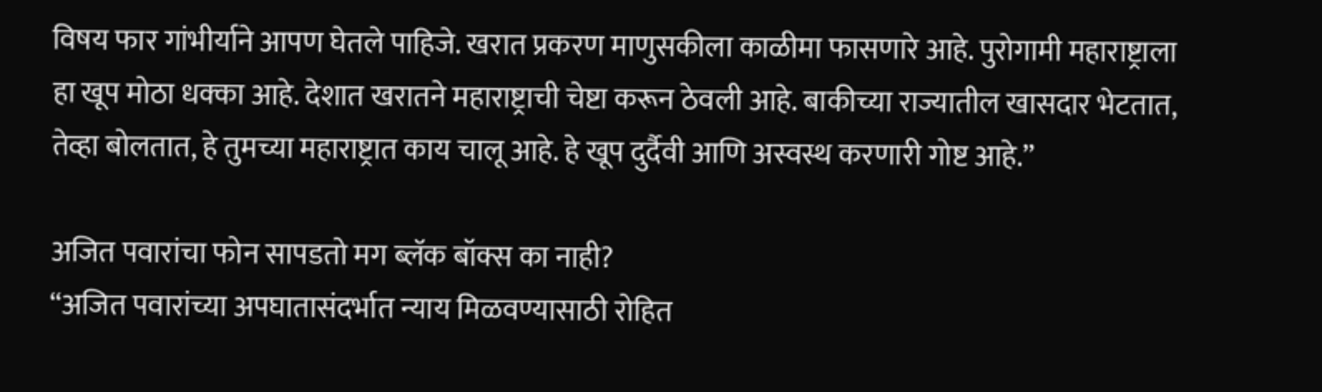विषय फार गांभीर्याने आपण घेतले पाहिजे. खरात प्रकरण माणुसकीला काळीमा फासणारे आहे. पुरोगामी महाराष्ट्राला हा खूप मोठा धक्का आहे. देशात खरातने महाराष्ट्राची चेष्टा करून ठेवली आहे. बाकीच्या राज्यातील खासदार भेटतात, तेव्हा बोलतात, हे तुमच्या महाराष्ट्रात काय चालू आहे. हे खूप दुर्दैवी आणि अस्वस्थ करणारी गोष्ट आहे.”

अजित पवारांचा फोन सापडतो मग ब्लॅक बॉक्स का नाही?
“अजित पवारांच्या अपघातासंदर्भात न्याय मिळवण्यासाठी रोहित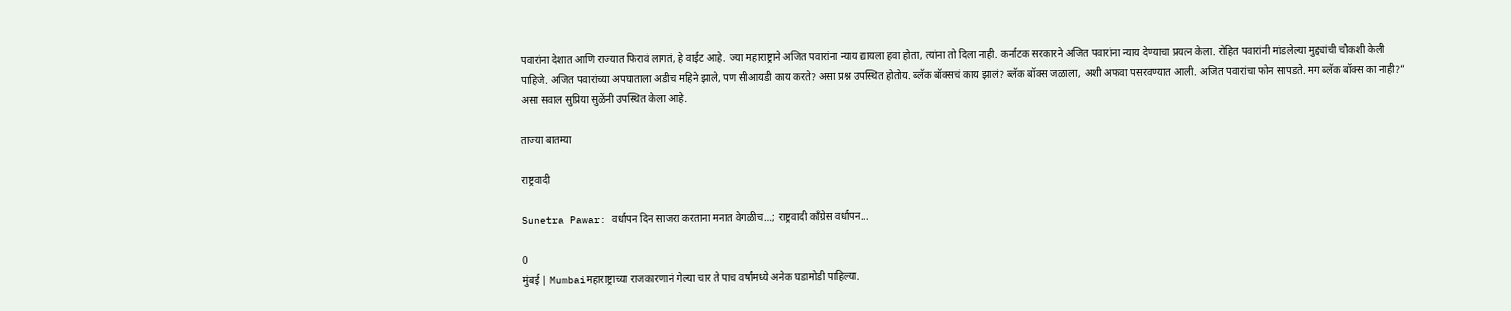पवारांना देशात आणि राज्यात फिरावं लागतं, हे वाईट आहे. ज्या महाराष्ट्राने अजित पवारांना न्याय द्यायला हवा होता, त्यांना तो दिला नाही. कर्नाटक सरकारने अजित पवारांना न्याय देण्याचा प्रयत्न केला. रोहित पवारांनी मांडलेल्या मुद्द्यांची चौकशी केली पाहिजे. अजित पवारांच्या अपघाताला अडीच महिने झाले, पण सीआयडी काय करते? असा प्रश्न उपस्थित होतोय. ब्लॅक बॉक्सचं काय झालं? ब्लॅक बॉक्स जळाला, अशी अफवा पसरवण्यात आली. अजित पवारांचा फोन सापडते. मग ब्लॅक बॉक्स का नाही?” असा सवाल सुप्रिया सुळेंनी उपस्थित केला आहे.

ताज्या बातम्या

राष्ट्रवादी

Sunetra Pawar: वर्धापन दिन साजरा करताना मनात वेगळीच…; राष्ट्रवादी काँग्रेस वर्धापन...

0
मुंबई | Mumbaiमहाराष्ट्राच्या राजकारणानं गेल्या चार ते पाच वर्षांमध्ये अनेक घडामोडी पाहिल्या.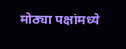मोठ्या पक्षांमध्ये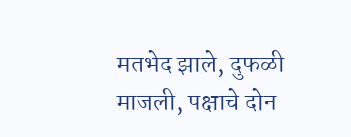मतभेद झाले, दुफळी माजली, पक्षाचे दोन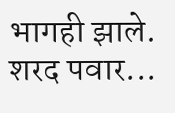भागही झाले. शरद पवार...